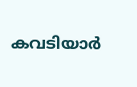കവടിയാർ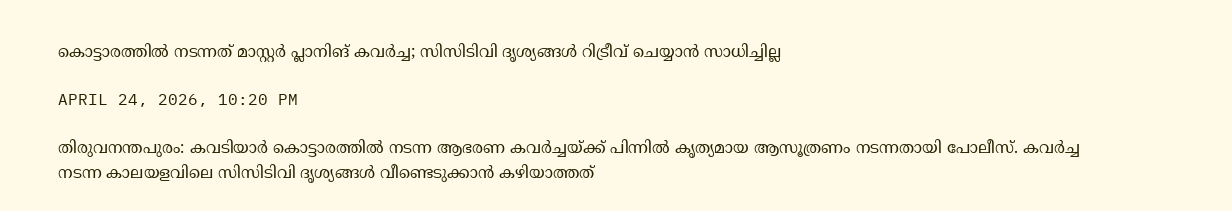കൊട്ടാരത്തിൽ നടന്നത് മാസ്റ്റർ പ്ലാനിങ് കവർച്ച; സിസിടിവി ദൃശ്യങ്ങൾ റിട്രീവ് ചെയ്യാൻ സാധിച്ചില്ല

APRIL 24, 2026, 10:20 PM

തിരുവനന്തപുരം: കവടിയാർ കൊട്ടാരത്തിൽ നടന്ന ആഭരണ കവർച്ചയ്ക്ക് പിന്നിൽ കൃത്യമായ ആസൂത്രണം നടന്നതായി പോലീസ്. കവർച്ച നടന്ന കാലയളവിലെ സിസിടിവി ദൃശ്യങ്ങൾ വീണ്ടെടുക്കാൻ കഴിയാത്തത്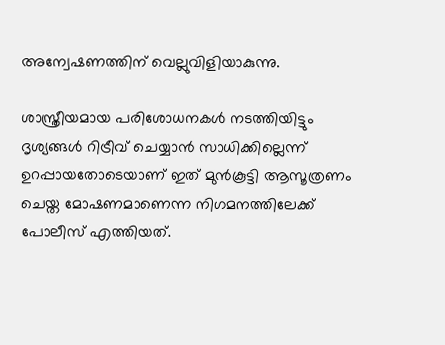അന്വേഷണത്തിന് വെല്ലുവിളിയാകുന്നു.

ശാസ്ത്രീയമായ പരിശോധനകൾ നടത്തിയിട്ടും ദൃശ്യങ്ങൾ റിട്രീവ് ചെയ്യാൻ സാധിക്കില്ലെന്ന് ഉറപ്പായതോടെയാണ് ഇത് മുൻകൂട്ടി ആസൂത്രണം ചെയ്ത മോഷണമാണെന്ന നിഗമനത്തിലേക്ക് പോലീസ് എത്തിയത്.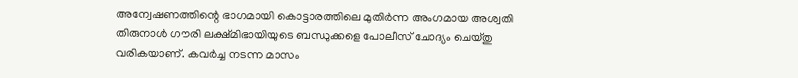അന്വേഷണത്തിന്റെ ഭാഗമായി കൊട്ടാരത്തിലെ മുതിർന്ന അംഗമായ അശ്വതി തിരുനാൾ ഗൗരി ലക്ഷ്മിഭായിയുടെ ബന്ധുക്കളെ പോലീസ് ചോദ്യം ചെയ്തു വരികയാണ്. കവർച്ച നടന്ന മാസം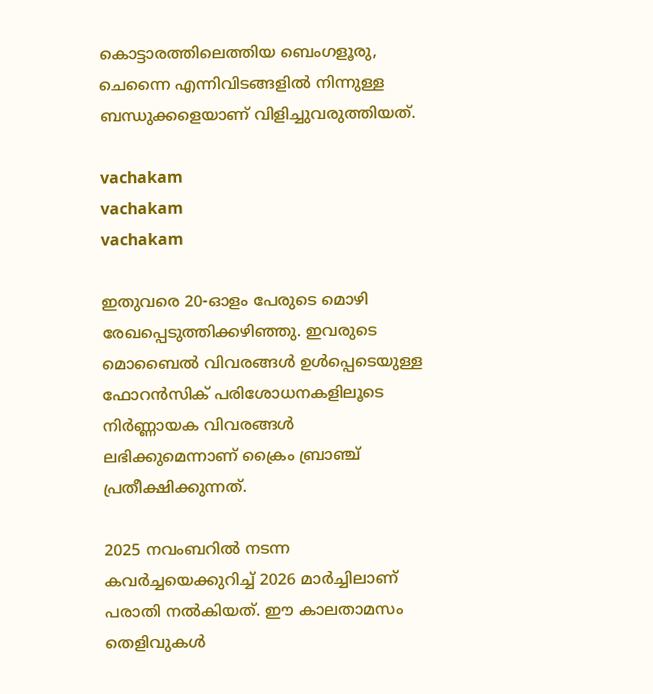കൊട്ടാരത്തിലെത്തിയ ബെംഗളൂരു, ചെന്നൈ എന്നിവിടങ്ങളിൽ നിന്നുള്ള ബന്ധുക്കളെയാണ് വിളിച്ചുവരുത്തിയത്.

vachakam
vachakam
vachakam

ഇതുവരെ 20-ഓളം പേരുടെ മൊഴി രേഖപ്പെടുത്തിക്കഴിഞ്ഞു. ഇവരുടെ മൊബൈൽ വിവരങ്ങൾ ഉൾപ്പെടെയുള്ള ഫോറൻസിക് പരിശോധനകളിലൂടെ നിർണ്ണായക വിവരങ്ങൾ ലഭിക്കുമെന്നാണ് ക്രൈം ബ്രാഞ്ച് പ്രതീക്ഷിക്കുന്നത്.

2025 നവംബറിൽ നടന്ന കവർച്ചയെക്കുറിച്ച് 2026 മാർച്ചിലാണ് പരാതി നൽകിയത്. ഈ കാലതാമസം തെളിവുകൾ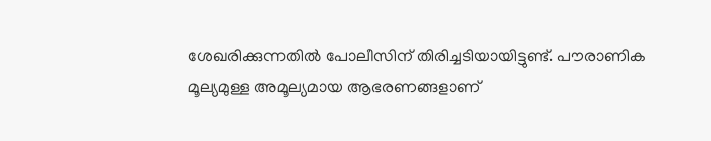ശേഖരിക്കുന്നതിൽ പോലീസിന് തിരിച്ചടിയായിട്ടുണ്ട്. പൗരാണിക മൂല്യമുള്ള അമൂല്യമായ ആഭരണങ്ങളാണ്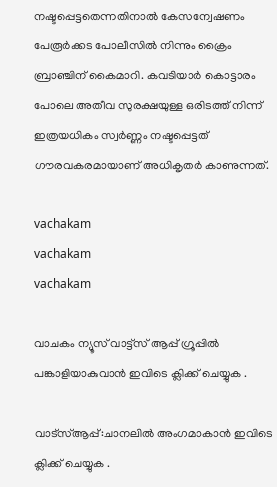നഷ്ടപ്പെട്ടതെന്നതിനാൽ കേസന്വേഷണം പേരൂർക്കട പോലീസിൽ നിന്നും ക്രൈം ബ്രാഞ്ചിന് കൈമാറി. കവടിയാർ കൊട്ടാരം പോലെ അതീവ സുരക്ഷയുള്ള ഒരിടത്ത് നിന്ന് ഇത്രയധികം സ്വർണ്ണം നഷ്ടപ്പെട്ടത് ഗൗരവകരമായാണ് അധികൃതർ കാണുന്നത്.

vachakam
vachakam
vachakam

വാചകം ന്യൂസ് വാട്ട്സ് ആപ്പ് ഗ്രൂപ്പിൽ പങ്കാളിയാകുവാൻ ഇവിടെ ക്ലിക്ക് ചെയ്യുക .

വാട്സ്ആപ്പ്:ചാനലിൽ അംഗമാകാൻ ഇവിടെ ക്ലിക്ക് ചെയ്യുക .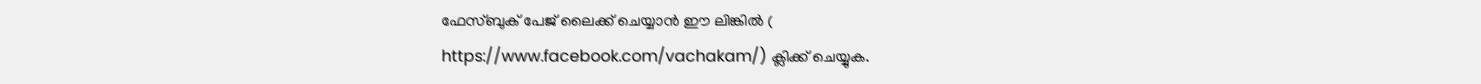ഫേസ്ബുക് പേജ് ലൈക്ക് ചെയ്യാൻ ഈ ലിങ്കിൽ (
https://www.facebook.com/vachakam/) ക്ലിക്ക് ചെയ്യുക.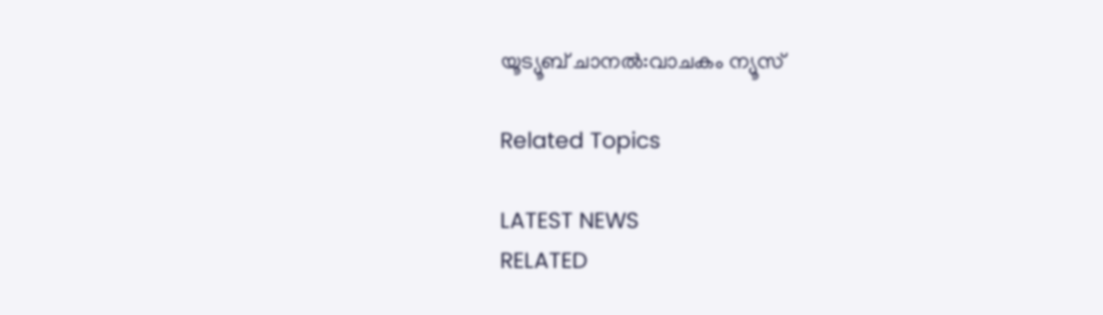യൂട്യൂബ് ചാനൽ:വാചകം ന്യൂസ്

Related Topics

LATEST NEWS
RELATED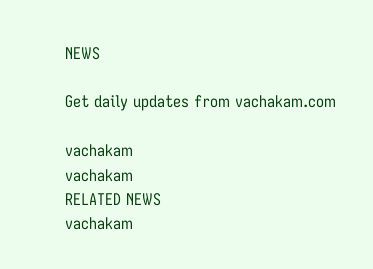NEWS

Get daily updates from vachakam.com

vachakam
vachakam
RELATED NEWS
vachakam